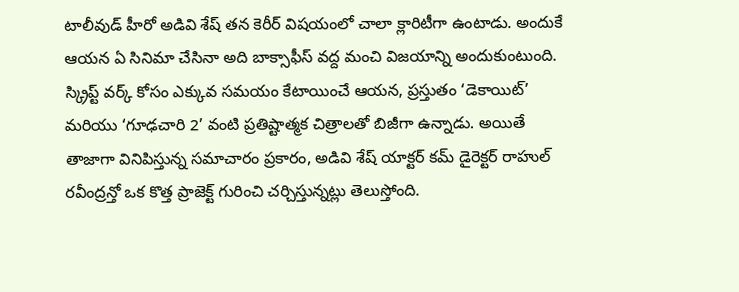టాలీవుడ్ హీరో అడివి శేష్ తన కెరీర్ విషయంలో చాలా క్లారిటీగా ఉంటాడు. అందుకే ఆయన ఏ సినిమా చేసినా అది బాక్సాఫీస్ వద్ద మంచి విజయాన్ని అందుకుంటుంది. స్క్రిప్ట్ వర్క్ కోసం ఎక్కువ సమయం కేటాయించే ఆయన, ప్రస్తుతం ‘డెకాయిట్’ మరియు ‘గూఢచారి 2’ వంటి ప్రతిష్టాత్మక చిత్రాలతో బిజీగా ఉన్నాడు. అయితే తాజాగా వినిపిస్తున్న సమాచారం ప్రకారం, అడివి శేష్ యాక్టర్ కమ్ డైరెక్టర్ రాహుల్ రవీంద్రన్తో ఒక కొత్త ప్రాజెక్ట్ గురించి చర్చిస్తున్నట్లు తెలుస్తోంది.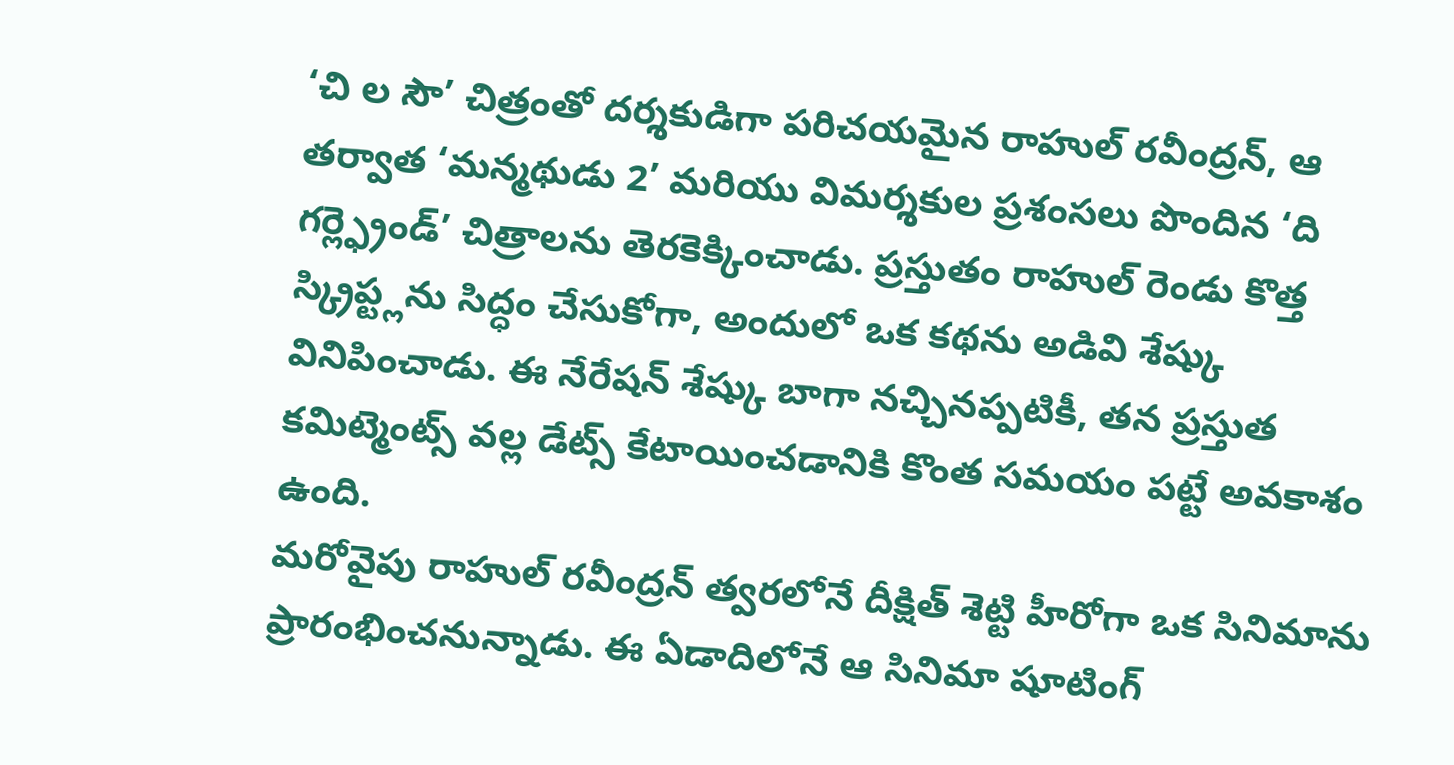‘చి ల సౌ’ చిత్రంతో దర్శకుడిగా పరిచయమైన రాహుల్ రవీంద్రన్, ఆ తర్వాత ‘మన్మథుడు 2’ మరియు విమర్శకుల ప్రశంసలు పొందిన ‘ది గర్ల్ఫ్రెండ్’ చిత్రాలను తెరకెక్కించాడు. ప్రస్తుతం రాహుల్ రెండు కొత్త స్క్రిప్ట్లను సిద్ధం చేసుకోగా, అందులో ఒక కథను అడివి శేష్కు వినిపించాడు. ఈ నేరేషన్ శేష్కు బాగా నచ్చినప్పటికీ, తన ప్రస్తుత కమిట్మెంట్స్ వల్ల డేట్స్ కేటాయించడానికి కొంత సమయం పట్టే అవకాశం ఉంది.
మరోవైపు రాహుల్ రవీంద్రన్ త్వరలోనే దీక్షిత్ శెట్టి హీరోగా ఒక సినిమాను ప్రారంభించనున్నాడు. ఈ ఏడాదిలోనే ఆ సినిమా షూటింగ్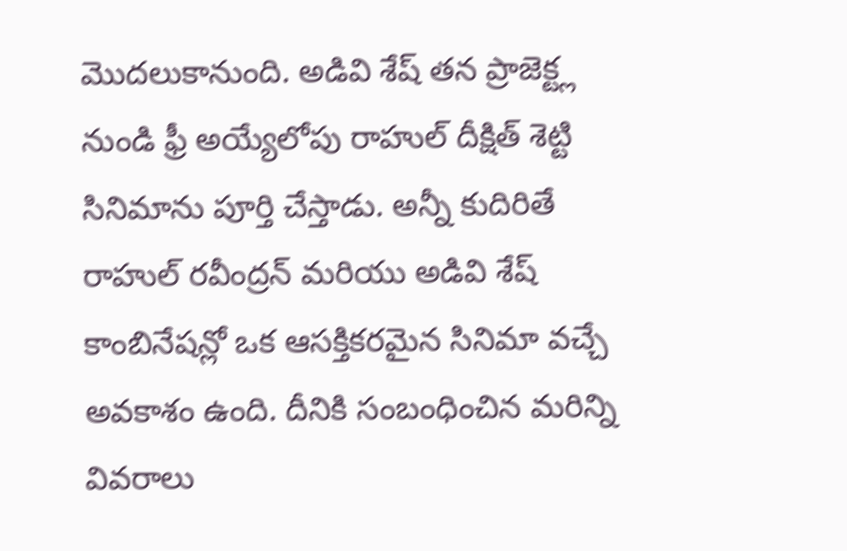మొదలుకానుంది. అడివి శేష్ తన ప్రాజెక్ట్ల నుండి ఫ్రీ అయ్యేలోపు రాహుల్ దీక్షిత్ శెట్టి సినిమాను పూర్తి చేస్తాడు. అన్నీ కుదిరితే రాహుల్ రవీంద్రన్ మరియు అడివి శేష్ కాంబినేషన్లో ఒక ఆసక్తికరమైన సినిమా వచ్చే అవకాశం ఉంది. దీనికి సంబంధించిన మరిన్ని వివరాలు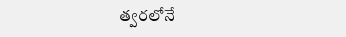త్వరలోనే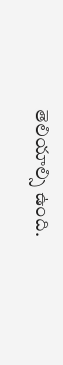తెలియాల్సి ఉంది.